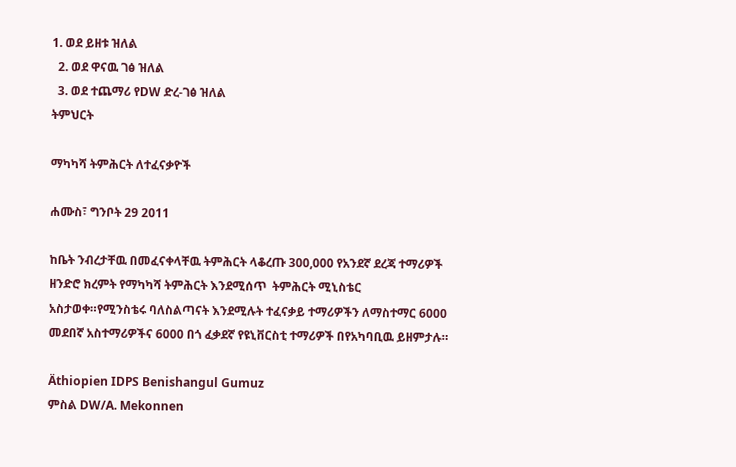1. ወደ ይዘቱ ዝለል
  2. ወደ ዋናዉ ገፅ ዝለል
  3. ወደ ተጨማሪ የDW ድረ-ገፅ ዝለል
ትምህርት

ማካካሻ ትምሕርት ለተፈናቃዮች

ሐሙስ፣ ግንቦት 29 2011

ከቤት ንብረታቸዉ በመፈናቀላቸዉ ትምሕርት ላቆረጡ 300,000 የአንደኛ ደረጃ ተማሪዎች ዘንድሮ ክረምት የማካካሻ ትምሕርት እንደሚሰጥ  ትምሕርት ሚኒስቴር አስታወቀ።የሚንስቴሩ ባለስልጣናት እንደሚሉት ተፈናቃይ ተማሪዎችን ለማስተማር 6000 መደበኛ አስተማሪዎችና 6000 በጎ ፈቃደኛ የዩኒቨርስቲ ተማሪዎች በየአካባቢዉ ይዘምታሉ።

Äthiopien IDPS Benishangul Gumuz
ምስል DW/A. Mekonnen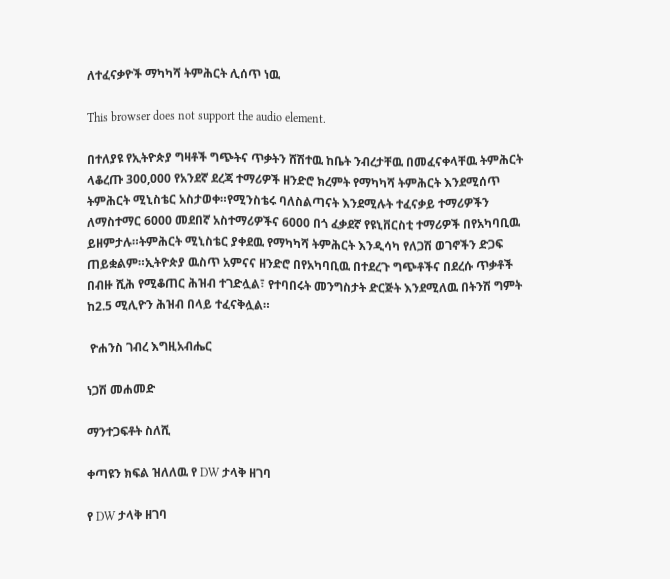ለተፈናቃዮች ማካካሻ ትምሕርት ሊሰጥ ነዉ

This browser does not support the audio element.

በተለያዩ የኢትዮጵያ ግዛቶች ግጭትና ጥቃትን ሸሽተዉ ከቤት ንብረታቸዉ በመፈናቀላቸዉ ትምሕርት ላቆረጡ 300,000 የአንደኛ ደረጃ ተማሪዎች ዘንድሮ ክረምት የማካካሻ ትምሕርት እንደሚሰጥ  ትምሕርት ሚኒስቴር አስታወቀ።የሚንስቴሩ ባለስልጣናት እንደሚሉት ተፈናቃይ ተማሪዎችን ለማስተማር 6000 መደበኛ አስተማሪዎችና 6000 በጎ ፈቃደኛ የዩኒቨርስቲ ተማሪዎች በየአካባቢዉ ይዘምታሉ።ትምሕርት ሚኒስቴር ያቀደዉ የማካካሻ ትምሕርት እንዲሳካ የለጋሽ ወገኖችን ድጋፍ ጠይቋልም።ኢትዮጵያ ዉስጥ አምናና ዘንድሮ በየአካባቢዉ በተደረጉ ግጭቶችና በደረሱ ጥቃቶች በብዙ ሺሕ የሚቆጠር ሕዝብ ተገድሏል፣ የተባበሩት መንግስታት ድርጅት እንደሚለዉ በትንሽ ግምት ከ2.5 ሚሊዮን ሕዝብ በላይ ተፈናቅሏል።

 ዮሐንስ ገብረ እግዚአብሔር

ነጋሽ መሐመድ

ማንተጋፍቶት ስለሺ

ቀጣዩን ክፍል ዝለለዉ የ DW ታላቅ ዘገባ

የ DW ታላቅ ዘገባ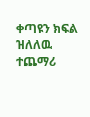ቀጣዩን ክፍል ዝለለዉ ተጨማሪ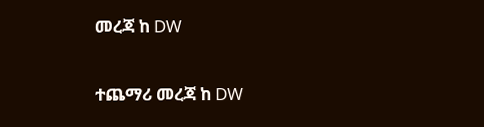መረጃ ከ DW

ተጨማሪ መረጃ ከ DW